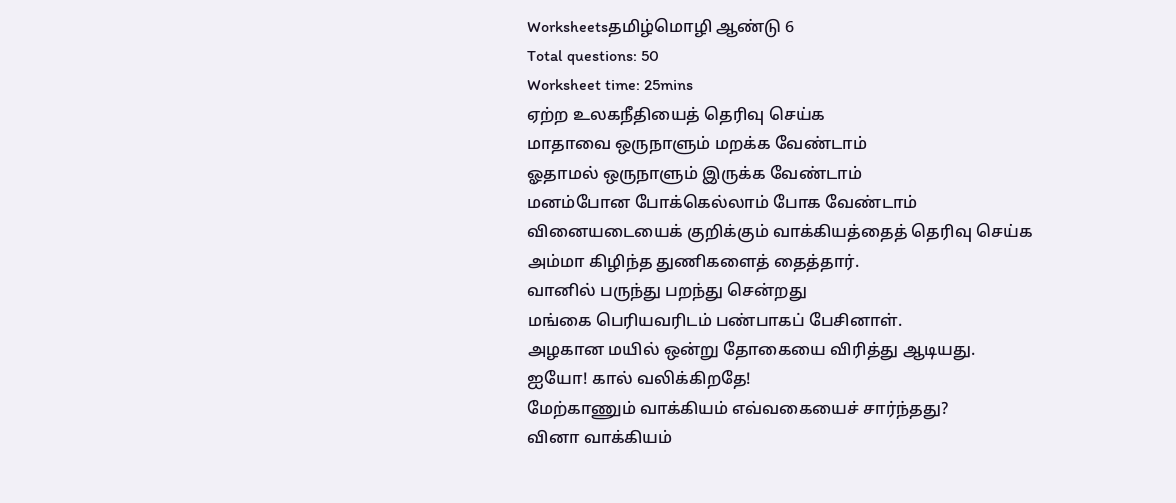Worksheetsதமிழ்மொழி ஆண்டு 6
Total questions: 50
Worksheet time: 25mins
ஏற்ற உலகநீதியைத் தெரிவு செய்க
மாதாவை ஒருநாளும் மறக்க வேண்டாம்
ஓதாமல் ஒருநாளும் இருக்க வேண்டாம்
மனம்போன போக்கெல்லாம் போக வேண்டாம்
வினையடையைக் குறிக்கும் வாக்கியத்தைத் தெரிவு செய்க
அம்மா கிழிந்த துணிகளைத் தைத்தார்.
வானில் பருந்து பறந்து சென்றது
மங்கை பெரியவரிடம் பண்பாகப் பேசினாள்.
அழகான மயில் ஒன்று தோகையை விரித்து ஆடியது.
ஐயோ! கால் வலிக்கிறதே!
மேற்காணும் வாக்கியம் எவ்வகையைச் சார்ந்தது?
வினா வாக்கியம்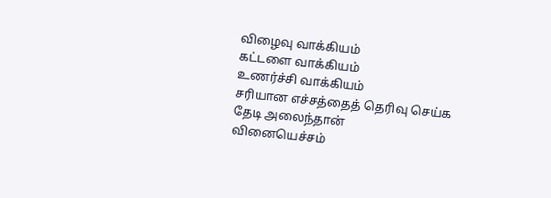விழைவு வாக்கியம்
கட்டளை வாக்கியம்
உணர்ச்சி வாக்கியம்
சரியான எச்சத்தைத் தெரிவு செய்க
தேடி அலைந்தான்
வினையெச்சம்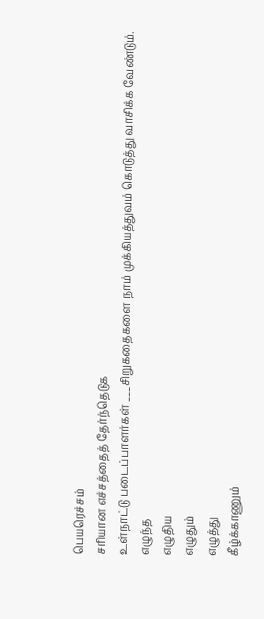பெயரெச்சம்
சரியான எச்சத்தைத் தேர்ந்தெடுக
உள்நாட்டு படைப்பாளர்கள் ___சிறுகதைகளை நாம் முக்கியத்துவம் கொடுத்து வாசிக்க வேண்டும்.
எழுந்த
எழுதிய
எழுதும்
எழுத்து
கீழ்க்காணும்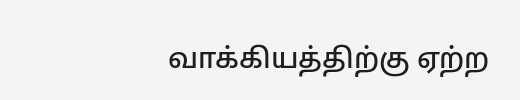வாக்கியத்திற்கு ஏற்ற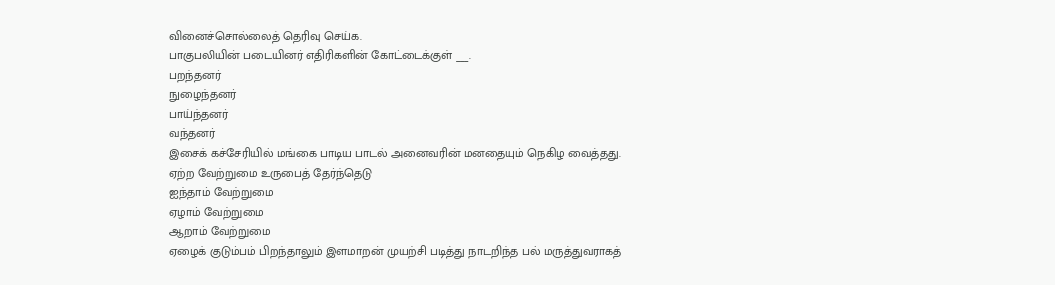வினைச்சொல்லைத் தெரிவு செய்க.
பாகுபலியின் படையினர் எதிரிகளின் கோட்டைக்குள் ___.
பறந்தனர்
நுழைந்தனர்
பாய்ந்தனர்
வந்தனர்
இசைக் கச்சேரியில் மங்கை பாடிய பாடல் அனைவரின் மனதையும் நெகிழ வைத்தது.
ஏற்ற வேற்றுமை உருபைத் தேர்ந்தெடு
ஐந்தாம் வேற்றுமை
ஏழாம் வேற்றுமை
ஆறாம் வேற்றுமை
ஏழைக் குடும்பம் பிறந்தாலும் இளமாறன் முயற்சி படித்து நாடறிந்த பல் மருத்துவராகத்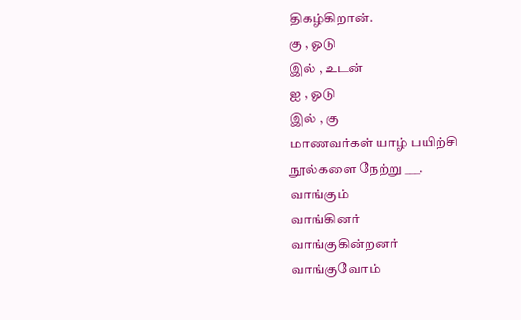திகழ்கிறான்.
கு , ஓடு
இல் , உடன்
ஐ , ஓடு
இல் , கு
மாணவர்கள் யாழ் பயிற்சி நூல்களை நேற்று ___.
வாங்கும்
வாங்கினர்
வாங்குகின்றனர்
வாங்குவோம்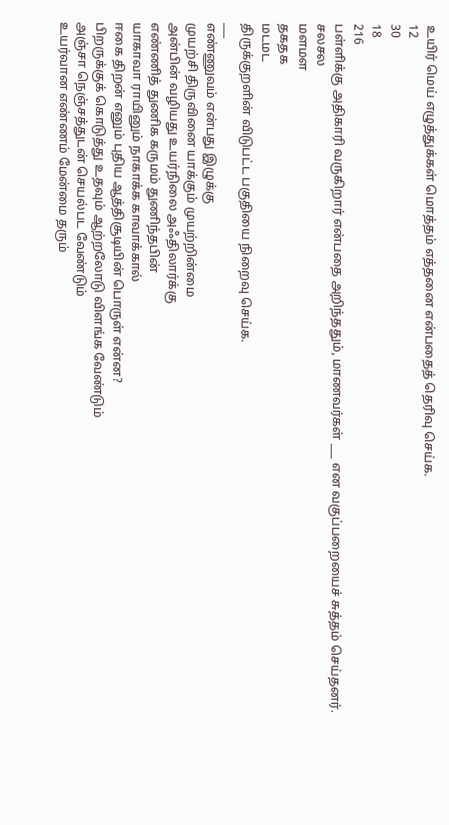உயிர் மெய் எழுத்துக்கள் மொத்தம் எத்தனை என்பதைத் தெரிவு செய்க.
12
30
18
216
பள்ளிக்கு அதிகாரி வருகிறார் என்பதை அறிந்ததும், மாணவர்கள் ___ என வகுப்பறையைச் சுத்தம் செய்தனர்.
சலசல
மளமள
தகதக
மடமட
திருக்குறளின் விடுபட்ட பகுதியை நிறைவு செய்க.
___
எண்ணுவம் என்பது இழுக்கு
முயற்சி திருவினை யாக்கும் முயற்றின்மை
அன்பின் வழியது உயர்நிலை அஃதிலார்க்கு
எண்ணித் துணிக கருமம் துணிந்தபின்
யாகாவா ராயினும் நாகாக்க காவாக்கால்
ஈகை திறன் எனும் புதிய ஆத்திசூடியின் பொருள் என்ன?
பிறருக்குக் கொடுத்து உதவும் ஆற்றலோடு விளங்க வேண்டும்
அஞ்சா நெஞ்சத்துடன் செயல்பட வேண்டும்
உயர்வான எண்ணம் மேன்மை தரும்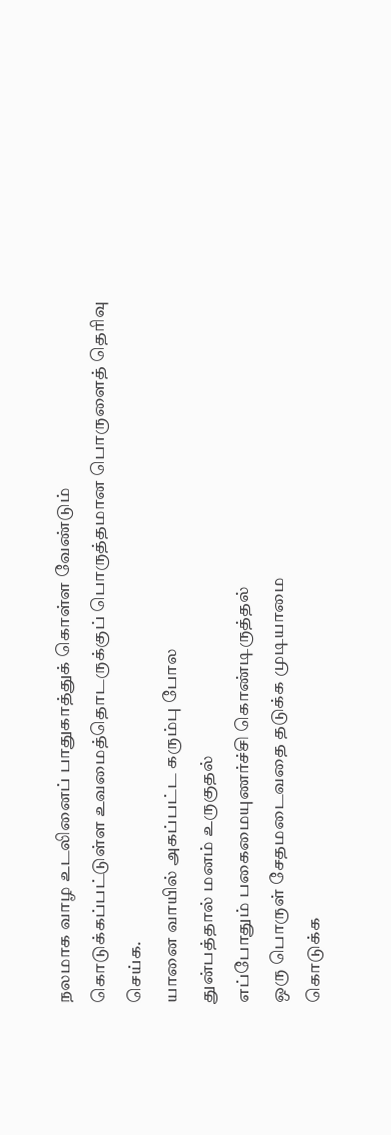நலமாக வாழ உடலினைப் பாதுகாத்துக் கொள்ள வேண்டும்
கொடுக்கப்பட்டுள்ள உவமைத்தொடருக்குப் பொருத்தமான பொருளைத் தெரிவு செய்க.
யானை வாயில் அகப்பட்ட கரும்பு போல
துன்பத்தால் மனம் உருகுதல்
எப்போதும் பகைமையுணர்ச்சி கொண்டிருத்தல்
ஒரு பொருள் சேதமடைவதை தடுக்க முடியாமை
கொடுக்க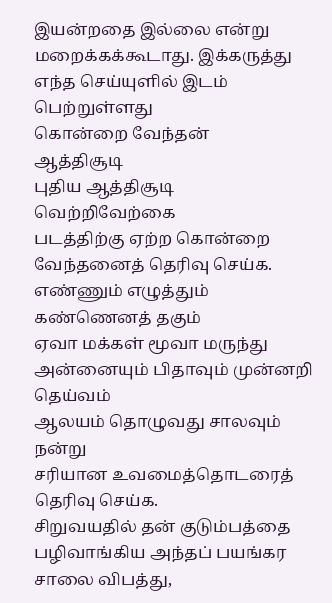இயன்றதை இல்லை என்று மறைக்கக்கூடாது. இக்கருத்து எந்த செய்யுளில் இடம் பெற்றுள்ளது
கொன்றை வேந்தன்
ஆத்திசூடி
புதிய ஆத்திசூடி
வெற்றிவேற்கை
படத்திற்கு ஏற்ற கொன்றை வேந்தனைத் தெரிவு செய்க.
எண்ணும் எழுத்தும் கண்ணெனத் தகும்
ஏவா மக்கள் மூவா மருந்து
அன்னையும் பிதாவும் முன்னறி தெய்வம்
ஆலயம் தொழுவது சாலவும் நன்று
சரியான உவமைத்தொடரைத் தெரிவு செய்க.
சிறுவயதில் தன் குடும்பத்தை பழிவாங்கிய அந்தப் பயங்கர சாலை விபத்து,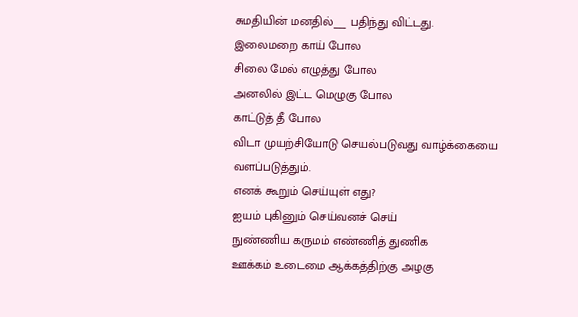சுமதியின் மனதில்___ பதிந்து விட்டது.
இலைமறை காய் போல
சிலை மேல் எழுத்து போல
அனலில் இட்ட மெழுகு போல
காட்டுத் தீ போல
விடா முயற்சியோடு செயல்படுவது வாழ்க்கையை வளப்படுத்தும்.
எனக் கூறும் செய்யுள் எது?
ஐயம் புகினும் செய்வனச் செய்
நுண்ணிய கருமம் எண்ணித் துணிக
ஊக்கம் உடைமை ஆக்கத்திற்கு அழகு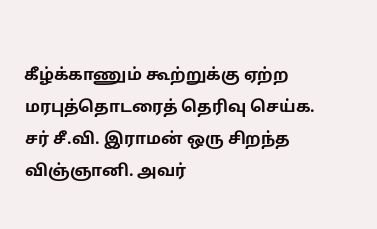கீழ்க்காணும் கூற்றுக்கு ஏற்ற மரபுத்தொடரைத் தெரிவு செய்க.
சர் சீ.வி. இராமன் ஒரு சிறந்த விஞ்ஞானி. அவர்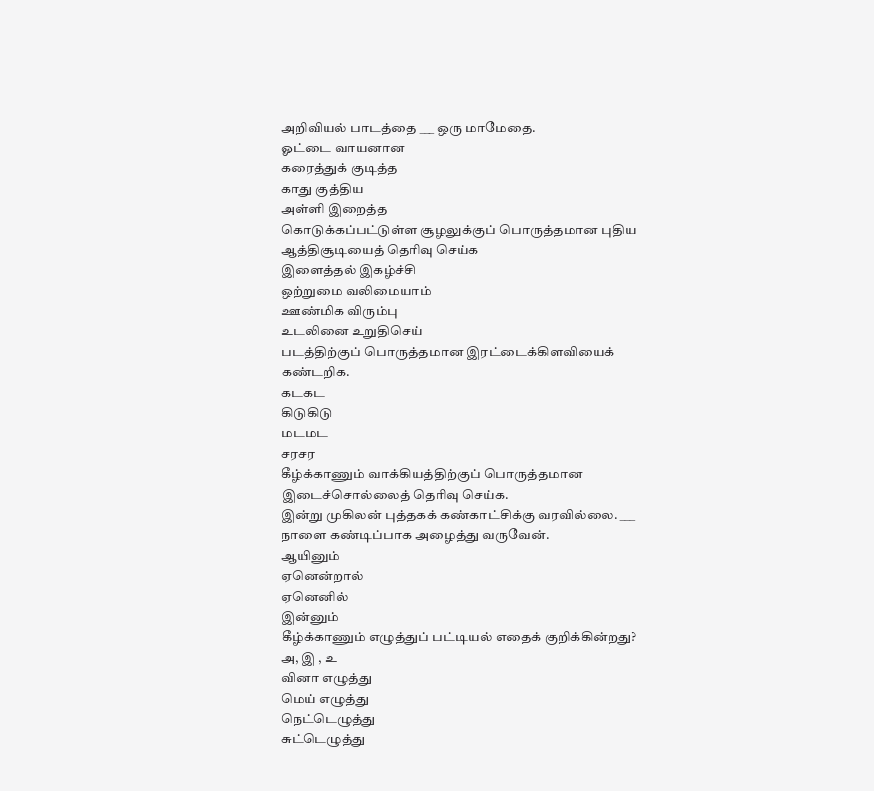அறிவியல் பாடத்தை ___ ஒரு மாமேதை.
ஓட்டை வாயனான
கரைத்துக் குடித்த
காது குத்திய
அள்ளி இறைத்த
கொடுக்கப்பட்டுள்ள சூழலுக்குப் பொருத்தமான புதிய ஆத்திசூடியைத் தெரிவு செய்க
இளைத்தல் இகழ்ச்சி
ஒற்றுமை வலிமையாம்
ஊண்மிக விரும்பு
உடலினை உறுதிசெய்
படத்திற்குப் பொருத்தமான இரட்டைக்கிளவியைக் கண்டறிக.
கடகட
கிடுகிடு
மடமட
சரசர
கீழ்க்காணும் வாக்கியத்திற்குப் பொருத்தமான இடைச்சொல்லைத் தெரிவு செய்க.
இன்று முகிலன் புத்தகக் கண்காட்சிக்கு வரவில்லை. ___ நாளை கண்டிப்பாக அழைத்து வருவேன்.
ஆயினும்
ஏனென்றால்
ஏனெனில்
இன்னும்
கீழ்க்காணும் எழுத்துப் பட்டியல் எதைக் குறிக்கின்றது?
அ, இ , உ
வினா எழுத்து
மெய் எழுத்து
நெட்டெழுத்து
சுட்டெழுத்து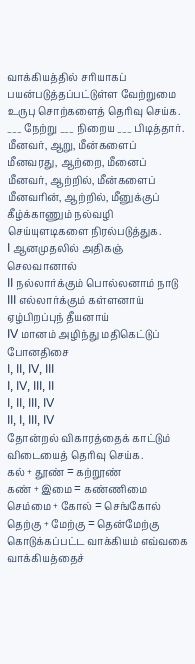வாக்கியத்தில் சரியாகப் பயன்படுத்தப்பட்டுள்ள வேற்றுமை உருபு சொற்களைத் தெரிவு செய்க.
___ நேற்று ___ நிறைய ___ பிடித்தார்.
மீனவர், ஆறு, மீன்களைப்
மீனவரது, ஆற்றை, மீனைப்
மீனவர், ஆற்றில், மீன்களைப்
மீனவரின், ஆற்றில், மீனுக்குப்
கீழ்க்காணும் நல்வழி செய்யுளடிகளை நிரல்படுத்துக.
I ஆனமுதலில் அதிகஞ் செலவானால்
II நல்லார்க்கும் பொல்லனாம் நாடு
III எல்லார்க்கும் கள்ளனாய் ஏழ்பிறப்புந் தீயனாய்
IV மானம் அழிந்து மதிகெட்டுப் போனதிசை
I, II, IV, III
I, IV, III, II
I, II, III, IV
II, I, III, IV
தோன்றல் விகாரத்தைக் காட்டும் விடையைத் தெரிவு செய்க.
கல் + தூண் = கற்றூண்
கண் + இமை = கண்ணிமை
செம்மை + கோல் = செங்கோல்
தெற்கு + மேற்கு = தென்மேற்கு
கொடுக்கப்பட்ட வாக்கியம் எவ்வகை வாக்கியத்தைச்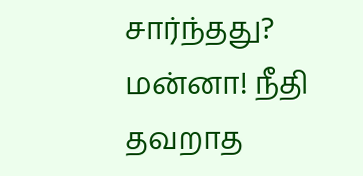சார்ந்தது?
மன்னா! நீதி தவறாத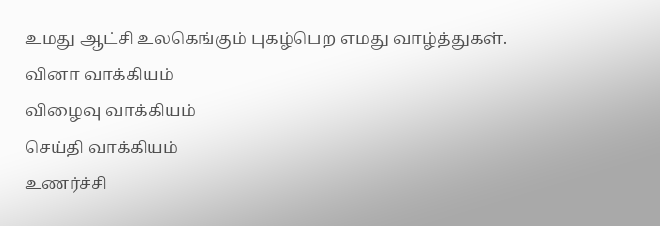உமது ஆட்சி உலகெங்கும் புகழ்பெற எமது வாழ்த்துகள்.
வினா வாக்கியம்
விழைவு வாக்கியம்
செய்தி வாக்கியம்
உணர்ச்சி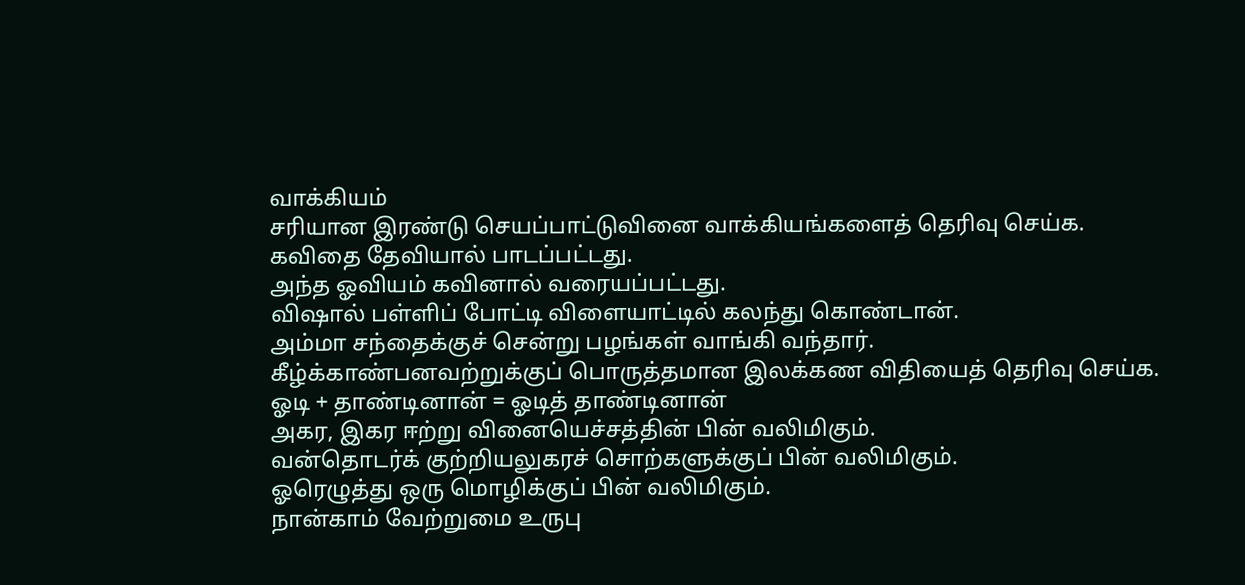வாக்கியம்
சரியான இரண்டு செயப்பாட்டுவினை வாக்கியங்களைத் தெரிவு செய்க.
கவிதை தேவியால் பாடப்பட்டது.
அந்த ஓவியம் கவினால் வரையப்பட்டது.
விஷால் பள்ளிப் போட்டி விளையாட்டில் கலந்து கொண்டான்.
அம்மா சந்தைக்குச் சென்று பழங்கள் வாங்கி வந்தார்.
கீழ்க்காண்பனவற்றுக்குப் பொருத்தமான இலக்கண விதியைத் தெரிவு செய்க.
ஓடி + தாண்டினான் = ஓடித் தாண்டினான்
அகர, இகர ஈற்று வினையெச்சத்தின் பின் வலிமிகும்.
வன்தொடர்க் குற்றியலுகரச் சொற்களுக்குப் பின் வலிமிகும்.
ஓரெழுத்து ஒரு மொழிக்குப் பின் வலிமிகும்.
நான்காம் வேற்றுமை உருபு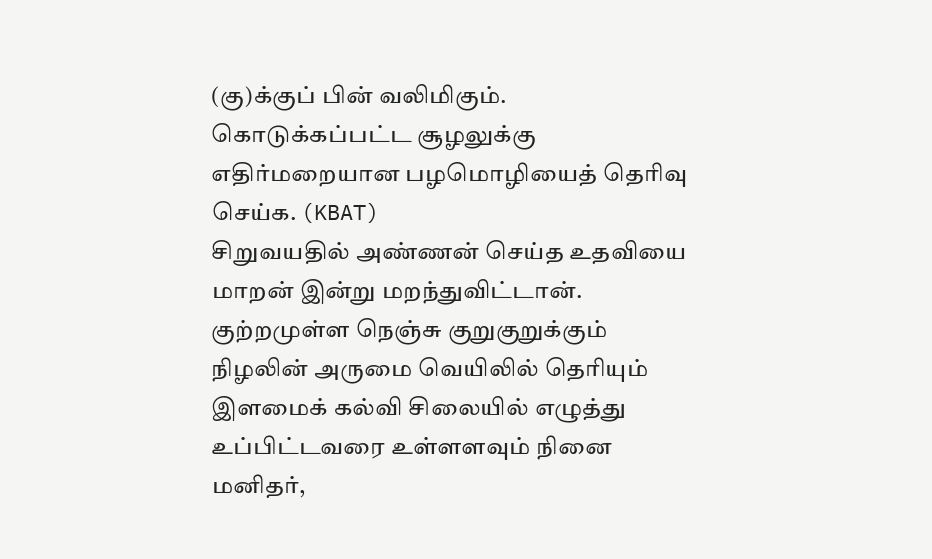(கு)க்குப் பின் வலிமிகும்.
கொடுக்கப்பட்ட சூழலுக்கு எதிர்மறையான பழமொழியைத் தெரிவு செய்க. (KBAT)
சிறுவயதில் அண்ணன் செய்த உதவியை மாறன் இன்று மறந்துவிட்டான்.
குற்றமுள்ள நெஞ்சு குறுகுறுக்கும்
நிழலின் அருமை வெயிலில் தெரியும்
இளமைக் கல்வி சிலையில் எழுத்து
உப்பிட்டவரை உள்ளளவும் நினை
மனிதர்,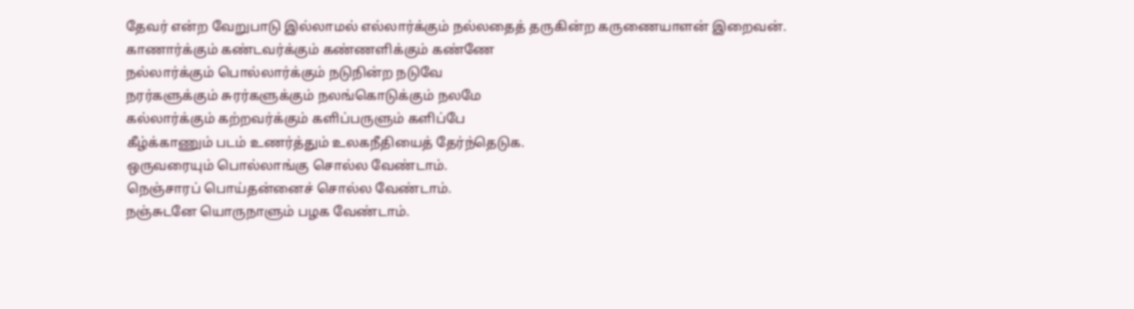தேவர் என்ற வேறுபாடு இல்லாமல் எல்லார்க்கும் நல்லதைத் தருகின்ற கருணையாளன் இறைவன்.
காணார்க்கும் கண்டவர்க்கும் கண்ணளிக்கும் கண்ணே
நல்லார்க்கும் பொல்லார்க்கும் நடுநின்ற நடுவே
நரர்களுக்கும் சுரர்களுக்கும் நலங்கொடுக்கும் நலமே
கல்லார்க்கும் கற்றவர்க்கும் களிப்பருளும் களிப்பே
கீழ்க்காணும் படம் உணர்த்தும் உலகநீதியைத் தேர்ந்தெடுக.
ஒருவரையும் பொல்லாங்கு சொல்ல வேண்டாம்.
நெஞ்சாரப் பொய்தன்னைச் சொல்ல வேண்டாம்.
நஞ்சுடனே யொருநாளும் பழக வேண்டாம்.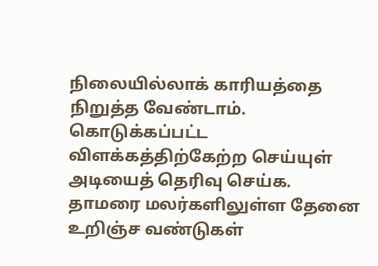நிலையில்லாக் காரியத்தை நிறுத்த வேண்டாம்.
கொடுக்கப்பட்ட விளக்கத்திற்கேற்ற செய்யுள் அடியைத் தெரிவு செய்க.
தாமரை மலர்களிலுள்ள தேனை உறிஞ்ச வண்டுகள்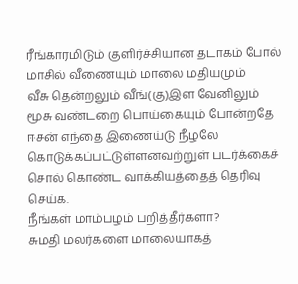ரீங்காரமிடும் குளிர்ச்சியான தடாகம் போல்
மாசில் வீணையும் மாலை மதியமும்
வீசு தென்றலும் வீங்(கு)இள வேனிலும்
மூசு வண்டறை பொய்கையும் போன்றதே
ஈசன் எந்தை இணைய்டு நீழலே
கொடுக்கப்பட்டுள்ளனவற்றுள் படர்க்கைச் சொல் கொண்ட வாக்கியத்தைத் தெரிவு செய்க.
நீங்கள் மாம்பழம் பறித்தீர்களா?
சுமதி மலர்களை மாலையாகத்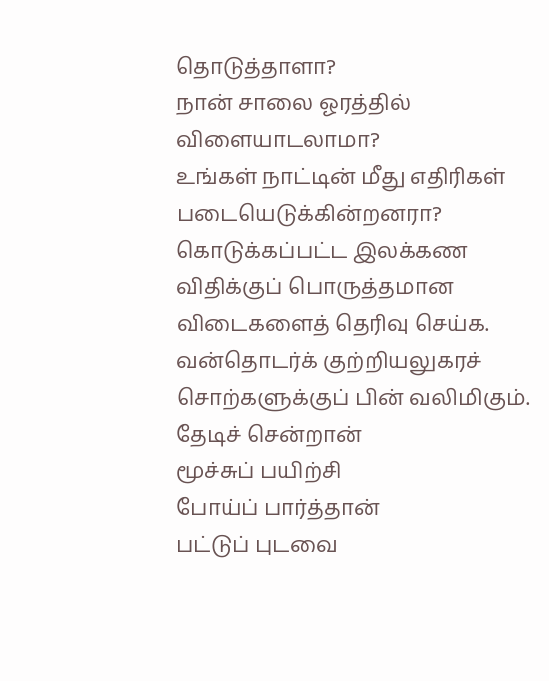தொடுத்தாளா?
நான் சாலை ஓரத்தில் விளையாடலாமா?
உங்கள் நாட்டின் மீது எதிரிகள் படையெடுக்கின்றனரா?
கொடுக்கப்பட்ட இலக்கண விதிக்குப் பொருத்தமான விடைகளைத் தெரிவு செய்க.
வன்தொடர்க் குற்றியலுகரச் சொற்களுக்குப் பின் வலிமிகும்.
தேடிச் சென்றான்
மூச்சுப் பயிற்சி
போய்ப் பார்த்தான்
பட்டுப் புடவை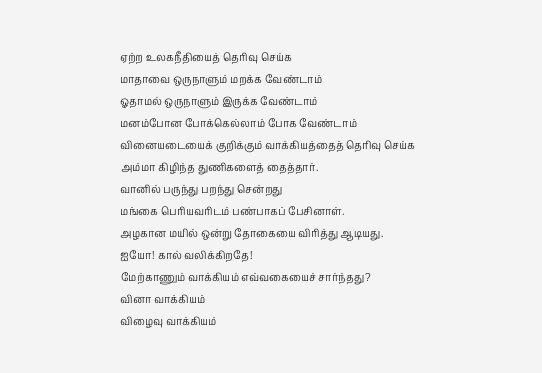ஏற்ற உலகநீதியைத் தெரிவு செய்க
மாதாவை ஒருநாளும் மறக்க வேண்டாம்
ஓதாமல் ஒருநாளும் இருக்க வேண்டாம்
மனம்போன போக்கெல்லாம் போக வேண்டாம்
வினையடையைக் குறிக்கும் வாக்கியத்தைத் தெரிவு செய்க
அம்மா கிழிந்த துணிகளைத் தைத்தார்.
வானில் பருந்து பறந்து சென்றது
மங்கை பெரியவரிடம் பண்பாகப் பேசினாள்.
அழகான மயில் ஒன்று தோகையை விரித்து ஆடியது.
ஐயோ! கால் வலிக்கிறதே!
மேற்காணும் வாக்கியம் எவ்வகையைச் சார்ந்தது?
வினா வாக்கியம்
விழைவு வாக்கியம்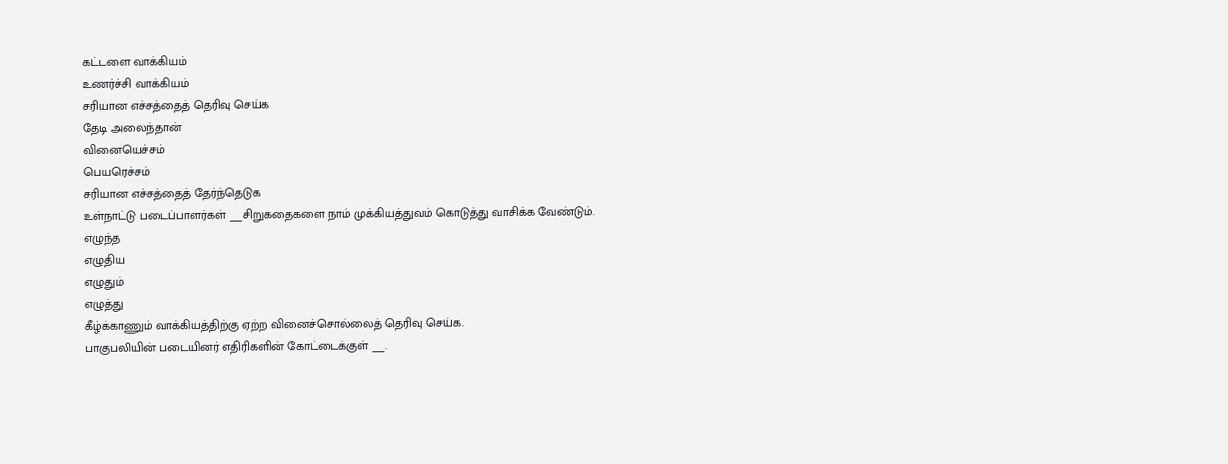கட்டளை வாக்கியம்
உணர்ச்சி வாக்கியம்
சரியான எச்சத்தைத் தெரிவு செய்க
தேடி அலைந்தான்
வினையெச்சம்
பெயரெச்சம்
சரியான எச்சத்தைத் தேர்ந்தெடுக
உள்நாட்டு படைப்பாளர்கள் ___சிறுகதைகளை நாம் முக்கியத்துவம் கொடுத்து வாசிக்க வேண்டும்.
எழுந்த
எழுதிய
எழுதும்
எழுத்து
கீழ்க்காணும் வாக்கியத்திற்கு ஏற்ற வினைச்சொல்லைத் தெரிவு செய்க.
பாகுபலியின் படையினர் எதிரிகளின் கோட்டைக்குள் ___.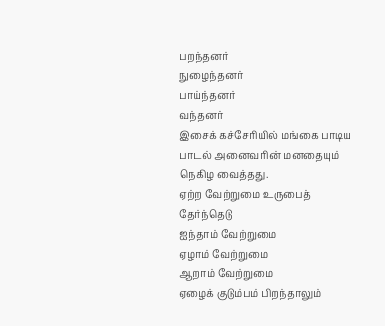பறந்தனர்
நுழைந்தனர்
பாய்ந்தனர்
வந்தனர்
இசைக் கச்சேரியில் மங்கை பாடிய பாடல் அனைவரின் மனதையும் நெகிழ வைத்தது.
ஏற்ற வேற்றுமை உருபைத் தேர்ந்தெடு
ஐந்தாம் வேற்றுமை
ஏழாம் வேற்றுமை
ஆறாம் வேற்றுமை
ஏழைக் குடும்பம் பிறந்தாலும்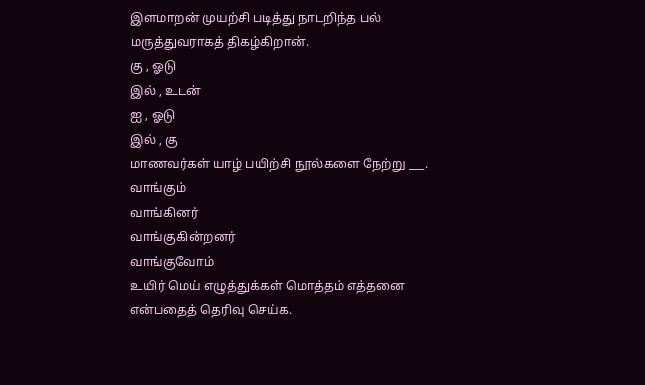இளமாறன் முயற்சி படித்து நாடறிந்த பல் மருத்துவராகத் திகழ்கிறான்.
கு , ஓடு
இல் , உடன்
ஐ , ஓடு
இல் , கு
மாணவர்கள் யாழ் பயிற்சி நூல்களை நேற்று ___.
வாங்கும்
வாங்கினர்
வாங்குகின்றனர்
வாங்குவோம்
உயிர் மெய் எழுத்துக்கள் மொத்தம் எத்தனை என்பதைத் தெரிவு செய்க.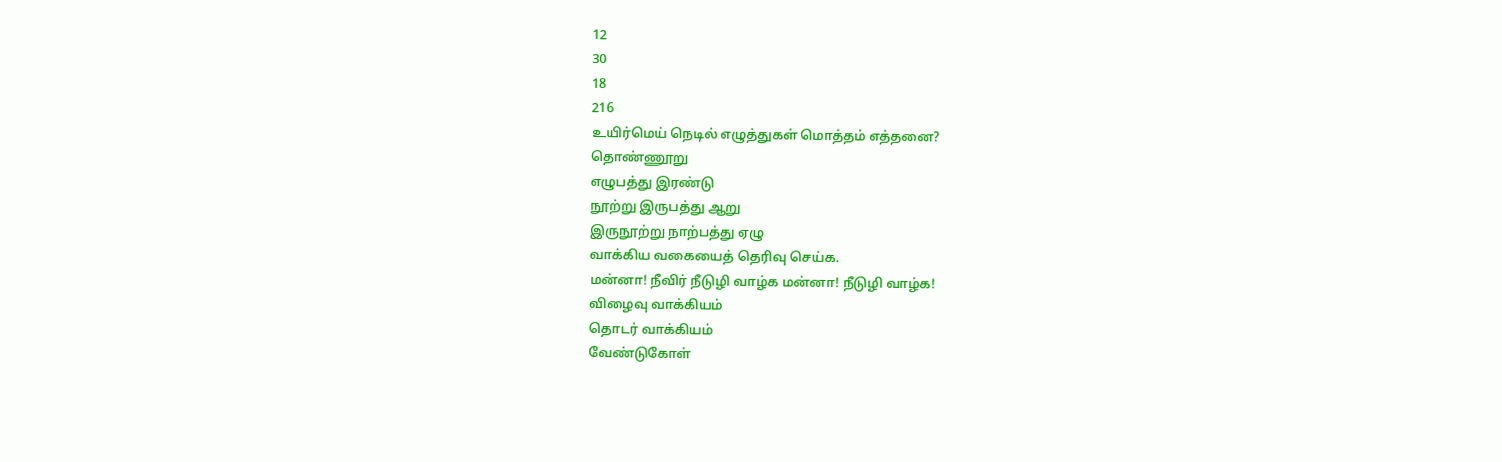12
30
18
216
உயிர்மெய் நெடில் எழுத்துகள் மொத்தம் எத்தனை?
தொண்ணூறு
எழுபத்து இரண்டு
நூற்று இருபத்து ஆறு
இருநூற்று நாற்பத்து ஏழு
வாக்கிய வகையைத் தெரிவு செய்க.
மன்னா! நீவிர் நீடுழி வாழ்க மன்னா! நீடுழி வாழ்க!
விழைவு வாக்கியம்
தொடர் வாக்கியம்
வேண்டுகோள்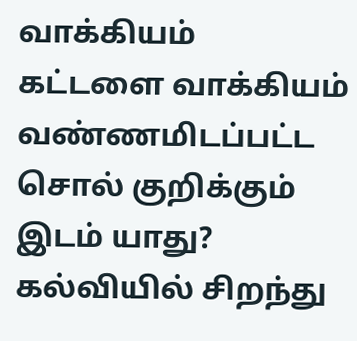வாக்கியம்
கட்டளை வாக்கியம்
வண்ணமிடப்பட்ட சொல் குறிக்கும் இடம் யாது?
கல்வியில் சிறந்து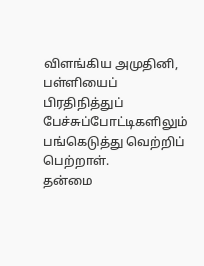விளங்கிய அமுதினி, பள்ளியைப் பிரதிநித்துப் பேச்சுப்போட்டிகளிலும் பங்கெடுத்து வெற்றிப் பெற்றாள்.
தன்மை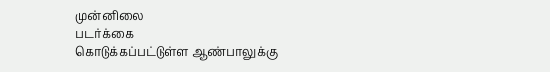முன்னிலை
படர்க்கை
கொடுக்கப்பட்டுள்ள ஆண்பாலுக்கு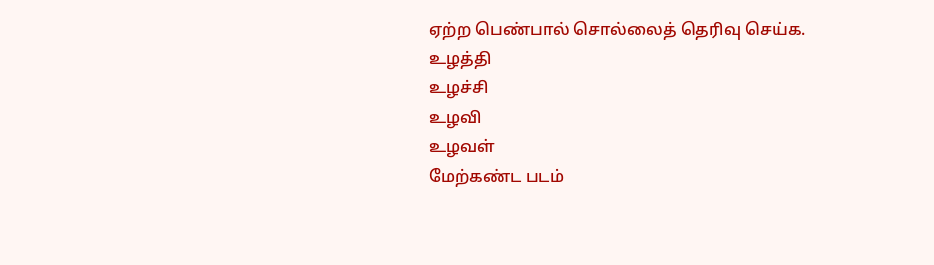ஏற்ற பெண்பால் சொல்லைத் தெரிவு செய்க.
உழத்தி
உழச்சி
உழவி
உழவள்
மேற்கண்ட படம்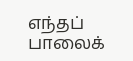எந்தப் பாலைக்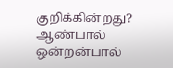குறிக்கின்றது?
ஆண்பால்
ஒன்றன்பால்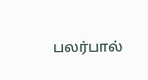பலர்பால்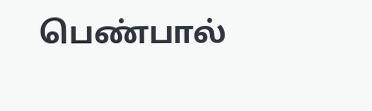பெண்பால்